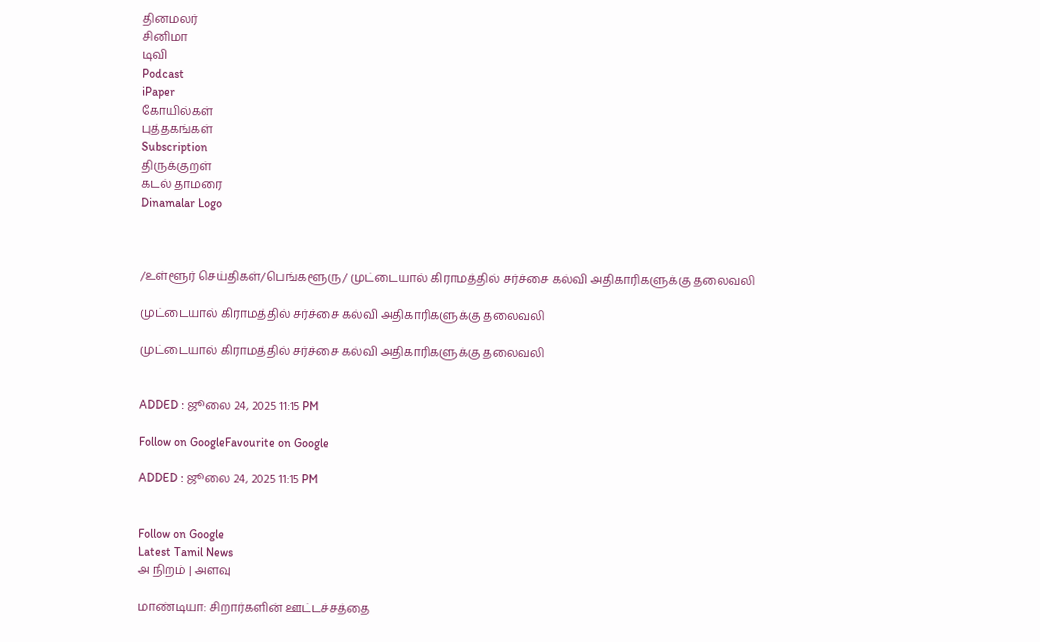தினமலர்
சினிமா
டிவி
Podcast
iPaper
கோயில்கள்
புத்தகங்கள்
Subscription
திருக்குறள்
கடல் தாமரை
Dinamalar Logo



/உள்ளூர் செய்திகள்/பெங்களூரு/ முட்டையால் கிராமத்தில் சர்ச்சை கல்வி அதிகாரிகளுக்கு தலைவலி

முட்டையால் கிராமத்தில் சர்ச்சை கல்வி அதிகாரிகளுக்கு தலைவலி

முட்டையால் கிராமத்தில் சர்ச்சை கல்வி அதிகாரிகளுக்கு தலைவலி


ADDED : ஜூலை 24, 2025 11:15 PM

Follow on GoogleFavourite on Google

ADDED : ஜூலை 24, 2025 11:15 PM


Follow on Google
Latest Tamil News
அ நிறம் | அளவு

மாண்டியா: சிறார்களின் ஊட்டச்சத்தை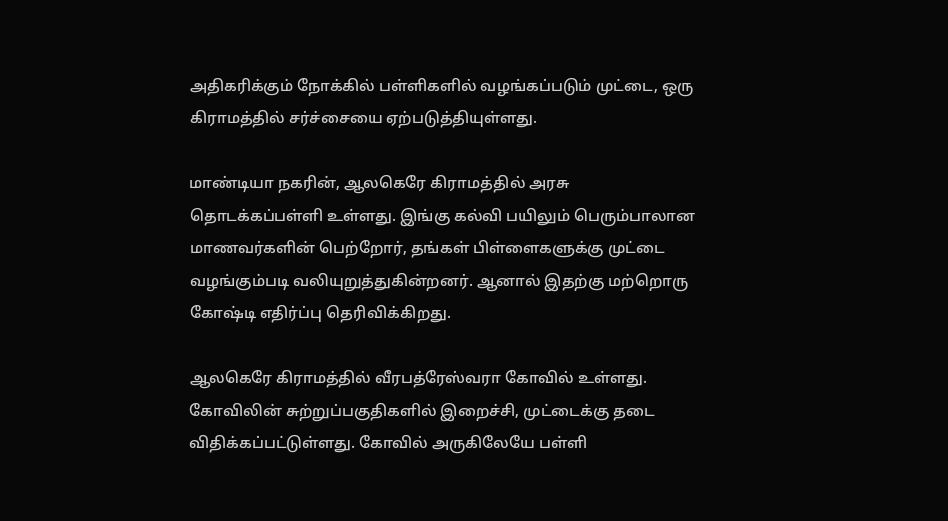அதிகரிக்கும் நோக்கில் பள்ளிகளில் வழங்கப்படும் முட்டை, ஒரு கிராமத்தில் சர்ச்சையை ஏற்படுத்தியுள்ளது.

மாண்டியா நகரின், ஆலகெரே கிராமத்தில் அரசு தொடக்கப்பள்ளி உள்ளது. இங்கு கல்வி பயிலும் பெரும்பாலான மாணவர்களின் பெற்றோர், தங்கள் பிள்ளைகளுக்கு முட்டை வழங்கும்படி வலியுறுத்துகின்றனர். ஆனால் இதற்கு மற்றொரு கோஷ்டி எதிர்ப்பு தெரிவிக்கிறது.

ஆலகெரே கிராமத்தில் வீரபத்ரேஸ்வரா கோவில் உள்ளது. கோவிலின் சுற்றுப்பகுதிகளில் இறைச்சி, முட்டைக்கு தடை விதிக்கப்பட்டுள்ளது. கோவில் அருகிலேயே பள்ளி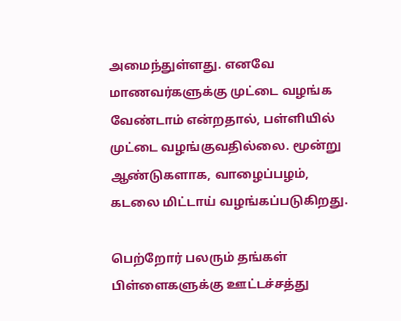அமைந்துள்ளது. எனவே மாணவர்களுக்கு முட்டை வழங்க வேண்டாம் என்றதால், பள்ளியில் முட்டை வழங்குவதில்லை. மூன்று ஆண்டுகளாக, வாழைப்பழம், கடலை மிட்டாய் வழங்கப்படுகிறது.

பெற்றோர் பலரும் தங்கள் பிள்ளைகளுக்கு ஊட்டச்சத்து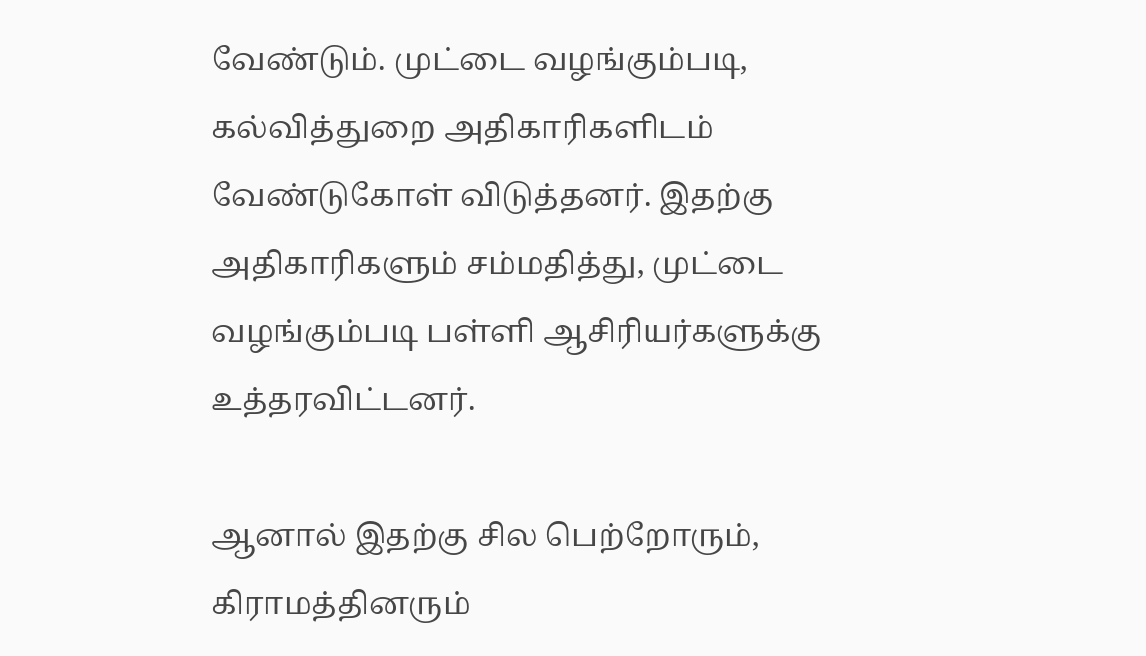வேண்டும். முட்டை வழங்கும்படி, கல்வித்துறை அதிகாரிகளிடம் வேண்டுகோள் விடுத்தனர். இதற்கு அதிகாரிகளும் சம்மதித்து, முட்டை வழங்கும்படி பள்ளி ஆசிரியர்களுக்கு உத்தரவிட்டனர்.

ஆனால் இதற்கு சில பெற்றோரும், கிராமத்தினரும்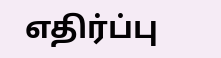எதிர்ப்பு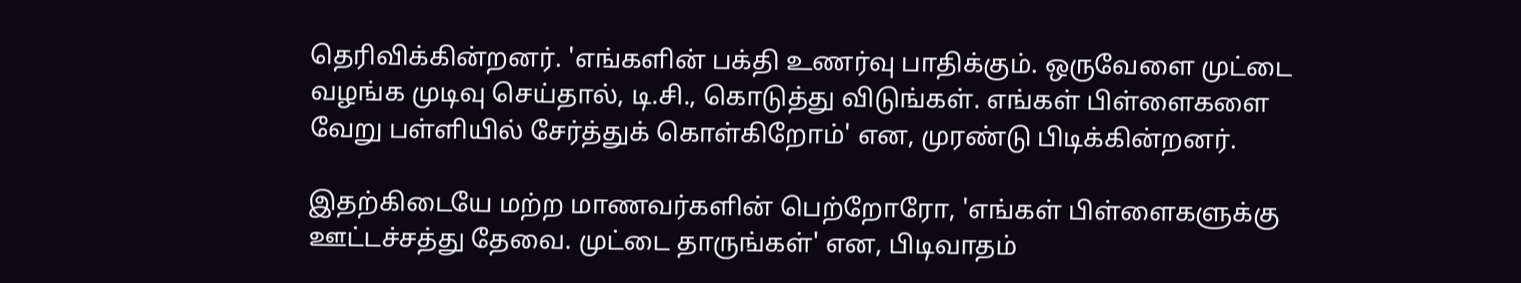தெரிவிக்கின்றனர். 'எங்களின் பக்தி உணர்வு பாதிக்கும். ஒருவேளை முட்டை வழங்க முடிவு செய்தால், டி.சி., கொடுத்து விடுங்கள். எங்கள் பிள்ளைகளை வேறு பள்ளியில் சேர்த்துக் கொள்கிறோம்' என, முரண்டு பிடிக்கின்றனர்.

இதற்கிடையே மற்ற மாணவர்களின் பெற்றோரோ, 'எங்கள் பிள்ளைகளுக்கு ஊட்டச்சத்து தேவை. முட்டை தாருங்கள்' என, பிடிவாதம்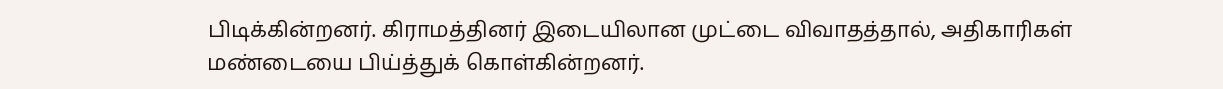பிடிக்கின்றனர். கிராமத்தினர் இடையிலான முட்டை விவாதத்தால், அதிகாரிகள் மண்டையை பிய்த்துக் கொள்கின்றனர்.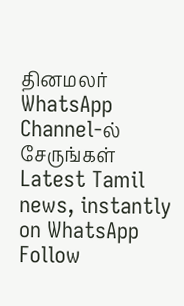தினமலர் WhatsApp Channel-ல் சேருங்கள்
Latest Tamil news, instantly on WhatsApp
Follow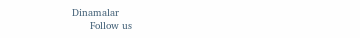Dinamalar
      Follow us